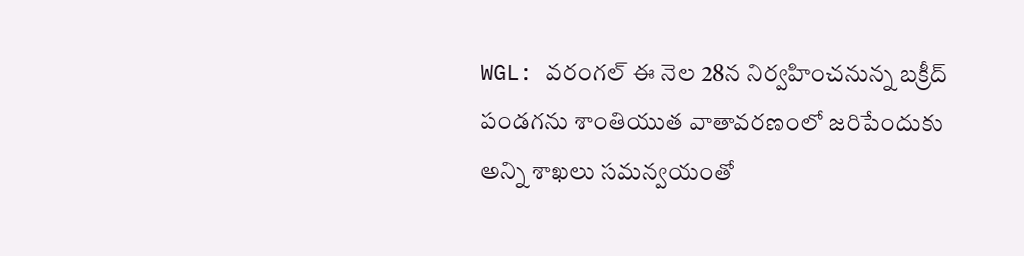WGL: వరంగల్ ఈ నెల 28న నిర్వహించనున్న బక్రీద్ పండగను శాంతియుత వాతావరణంలో జరిపేందుకు అన్ని శాఖలు సమన్వయంతో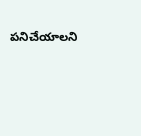పనిచేయాలని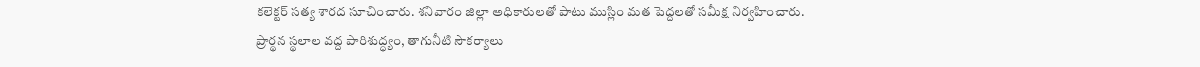కలెక్టర్ సత్య శారద సూచించారు. శనివారం జిల్లా అధికారులతో పాటు ముస్లిం మత పెద్దలతో సమీక్ష నిర్వహించారు. ప్రార్థన స్థలాల వద్ద పారిశుద్ధ్యం, తాగునీటి సౌకర్యాలు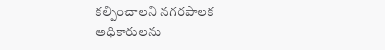కల్పించాలని నగరపాలక అధికారులను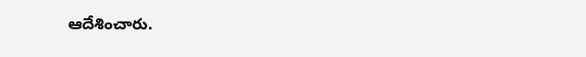ఆదేశించారు.